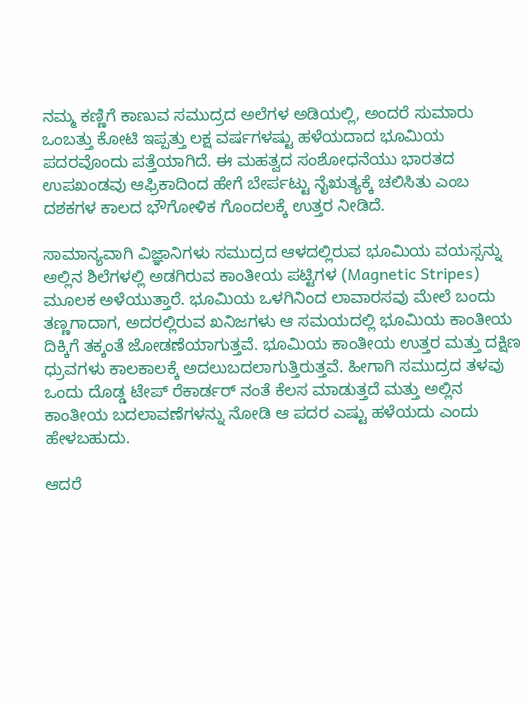ನಮ್ಮ ಕಣ್ಣಿಗೆ ಕಾಣುವ ಸಮುದ್ರದ ಅಲೆಗಳ ಅಡಿಯಲ್ಲಿ, ಅಂದರೆ ಸುಮಾರು ಒಂಬತ್ತು ಕೋಟಿ ಇಪ್ಪತ್ತು ಲಕ್ಷ ವರ್ಷಗಳಷ್ಟು ಹಳೆಯದಾದ ಭೂಮಿಯ ಪದರವೊಂದು ಪತ್ತೆಯಾಗಿದೆ. ಈ ಮಹತ್ವದ ಸಂಶೋಧನೆಯು ಭಾರತದ ಉಪಖಂಡವು ಆಫ್ರಿಕಾದಿಂದ ಹೇಗೆ ಬೇರ್ಪಟ್ಟು ನೈಋತ್ಯಕ್ಕೆ ಚಲಿಸಿತು ಎಂಬ ದಶಕಗಳ ಕಾಲದ ಭೌಗೋಳಿಕ ಗೊಂದಲಕ್ಕೆ ಉತ್ತರ ನೀಡಿದೆ.

ಸಾಮಾನ್ಯವಾಗಿ ವಿಜ್ಞಾನಿಗಳು ಸಮುದ್ರದ ಆಳದಲ್ಲಿರುವ ಭೂಮಿಯ ವಯಸ್ಸನ್ನು ಅಲ್ಲಿನ ಶಿಲೆಗಳಲ್ಲಿ ಅಡಗಿರುವ ಕಾಂತೀಯ ಪಟ್ಟಿಗಳ (Magnetic Stripes) ಮೂಲಕ ಅಳೆಯುತ್ತಾರೆ. ಭೂಮಿಯ ಒಳಗಿನಿಂದ ಲಾವಾರಸವು ಮೇಲೆ ಬಂದು ತಣ್ಣಗಾದಾಗ, ಅದರಲ್ಲಿರುವ ಖನಿಜಗಳು ಆ ಸಮಯದಲ್ಲಿ ಭೂಮಿಯ ಕಾಂತೀಯ ದಿಕ್ಕಿಗೆ ತಕ್ಕಂತೆ ಜೋಡಣೆಯಾಗುತ್ತವೆ. ಭೂಮಿಯ ಕಾಂತೀಯ ಉತ್ತರ ಮತ್ತು ದಕ್ಷಿಣ ಧ್ರುವಗಳು ಕಾಲಕಾಲಕ್ಕೆ ಅದಲುಬದಲಾಗುತ್ತಿರುತ್ತವೆ. ಹೀಗಾಗಿ ಸಮುದ್ರದ ತಳವು ಒಂದು ದೊಡ್ಡ ಟೇಪ್ ರೆಕಾರ್ಡರ್ ನಂತೆ ಕೆಲಸ ಮಾಡುತ್ತದೆ ಮತ್ತು ಅಲ್ಲಿನ ಕಾಂತೀಯ ಬದಲಾವಣೆಗಳನ್ನು ನೋಡಿ ಆ ಪದರ ಎಷ್ಟು ಹಳೆಯದು ಎಂದು ಹೇಳಬಹುದು.

ಆದರೆ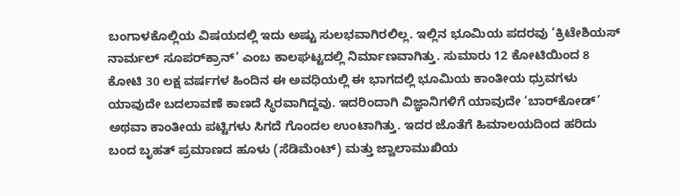ಬಂಗಾಳಕೊಲ್ಲಿಯ ವಿಷಯದಲ್ಲಿ ಇದು ಅಷ್ಟು ಸುಲಭವಾಗಿರಲಿಲ್ಲ. ಇಲ್ಲಿನ ಭೂಮಿಯ ಪದರವು ‘ಕ್ರಿಟೇಶಿಯಸ್ ನಾರ್ಮಲ್ ಸೂಪರ್‌ಕ್ರಾನ್’ ಎಂಬ ಕಾಲಘಟ್ಟದಲ್ಲಿ ನಿರ್ಮಾಣವಾಗಿತ್ತು. ಸುಮಾರು 12 ಕೋಟಿಯಿಂದ 8 ಕೋಟಿ 30 ಲಕ್ಷ ವರ್ಷಗಳ ಹಿಂದಿನ ಈ ಅವಧಿಯಲ್ಲಿ ಈ ಭಾಗದಲ್ಲಿ ಭೂಮಿಯ ಕಾಂತೀಯ ಧ್ರುವಗಳು ಯಾವುದೇ ಬದಲಾವಣೆ ಕಾಣದೆ ಸ್ಥಿರವಾಗಿದ್ದವು. ಇದರಿಂದಾಗಿ ವಿಜ್ಞಾನಿಗಳಿಗೆ ಯಾವುದೇ ‘ಬಾರ್‌ಕೋಡ್’ ಅಥವಾ ಕಾಂತೀಯ ಪಟ್ಟಿಗಳು ಸಿಗದೆ ಗೊಂದಲ ಉಂಟಾಗಿತ್ತು. ಇದರ ಜೊತೆಗೆ ಹಿಮಾಲಯದಿಂದ ಹರಿದು ಬಂದ ಬೃಹತ್ ಪ್ರಮಾಣದ ಹೂಳು (ಸೆಡಿಮೆಂಟ್) ಮತ್ತು ಜ್ವಾಲಾಮುಖಿಯ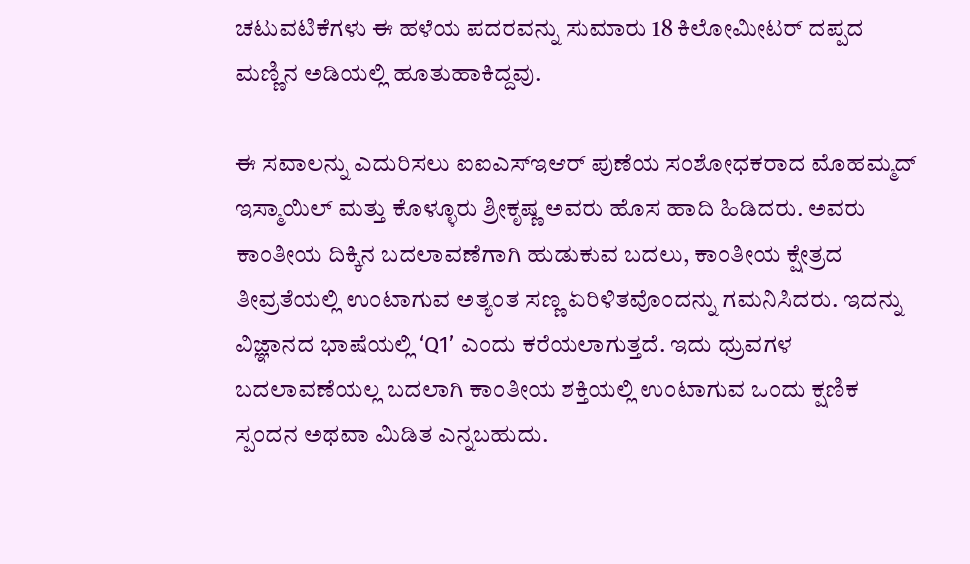ಚಟುವಟಿಕೆಗಳು ಈ ಹಳೆಯ ಪದರವನ್ನು ಸುಮಾರು 18 ಕಿಲೋಮೀಟರ್ ದಪ್ಪದ ಮಣ್ಣಿನ ಅಡಿಯಲ್ಲಿ ಹೂತುಹಾಕಿದ್ದವು.

ಈ ಸವಾಲನ್ನು ಎದುರಿಸಲು ಐಐಎಸ್ಇಆರ್ ಪುಣೆಯ ಸಂಶೋಧಕರಾದ ಮೊಹಮ್ಮದ್ ಇಸ್ಮಾಯಿಲ್ ಮತ್ತು ಕೊಳ್ಳೂರು ಶ್ರೀಕೃಷ್ಣ ಅವರು ಹೊಸ ಹಾದಿ ಹಿಡಿದರು. ಅವರು ಕಾಂತೀಯ ದಿಕ್ಕಿನ ಬದಲಾವಣೆಗಾಗಿ ಹುಡುಕುವ ಬದಲು, ಕಾಂತೀಯ ಕ್ಷೇತ್ರದ ತೀವ್ರತೆಯಲ್ಲಿ ಉಂಟಾಗುವ ಅತ್ಯಂತ ಸಣ್ಣ ಏರಿಳಿತವೊಂದನ್ನು ಗಮನಿಸಿದರು. ಇದನ್ನು ವಿಜ್ಞಾನದ ಭಾಷೆಯಲ್ಲಿ ‘Q1’ ಎಂದು ಕರೆಯಲಾಗುತ್ತದೆ. ಇದು ಧ್ರುವಗಳ ಬದಲಾವಣೆಯಲ್ಲ ಬದಲಾಗಿ ಕಾಂತೀಯ ಶಕ್ತಿಯಲ್ಲಿ ಉಂಟಾಗುವ ಒಂದು ಕ್ಷಣಿಕ ಸ್ಪಂದನ ಅಥವಾ ಮಿಡಿತ ಎನ್ನಬಹುದು.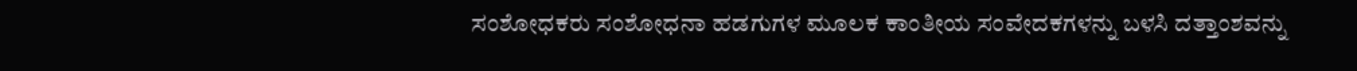ಸಂಶೋಧಕರು ಸಂಶೋಧನಾ ಹಡಗುಗಳ ಮೂಲಕ ಕಾಂತೀಯ ಸಂವೇದಕಗಳನ್ನು ಬಳಸಿ ದತ್ತಾಂಶವನ್ನು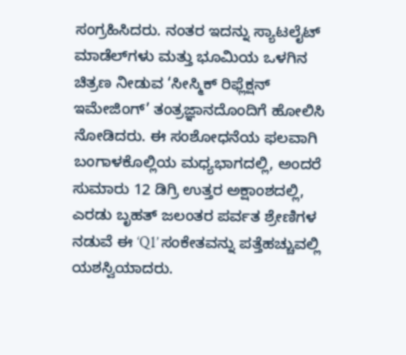ಸಂಗ್ರಹಿಸಿದರು. ನಂತರ ಇದನ್ನು ಸ್ಯಾಟಲೈಟ್ ಮಾಡೆಲ್‌ಗಳು ಮತ್ತು ಭೂಮಿಯ ಒಳಗಿನ ಚಿತ್ರಣ ನೀಡುವ ‘ಸೀಸ್ಮಿಕ್ ರಿಫ್ಲೆಕ್ಷನ್ ಇಮೇಜಿಂಗ್’ ತಂತ್ರಜ್ಞಾನದೊಂದಿಗೆ ಹೋಲಿಸಿ ನೋಡಿದರು. ಈ ಸಂಶೋಧನೆಯ ಫಲವಾಗಿ ಬಂಗಾಳಕೊಲ್ಲಿಯ ಮಧ್ಯಭಾಗದಲ್ಲಿ, ಅಂದರೆ ಸುಮಾರು 12 ಡಿಗ್ರಿ ಉತ್ತರ ಅಕ್ಷಾಂಶದಲ್ಲಿ, ಎರಡು ಬೃಹತ್ ಜಲಂತರ ಪರ್ವತ ಶ್ರೇಣಿಗಳ ನಡುವೆ ಈ ‘Q1’ ಸಂಕೇತವನ್ನು ಪತ್ತೆಹಚ್ಚುವಲ್ಲಿ ಯಶಸ್ವಿಯಾದರು.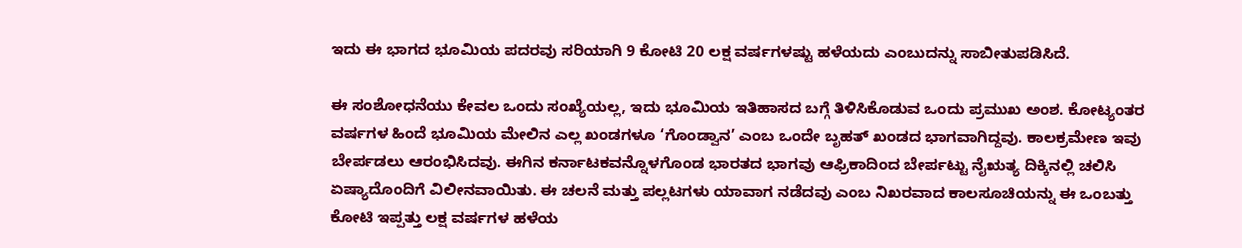ಇದು ಈ ಭಾಗದ ಭೂಮಿಯ ಪದರವು ಸರಿಯಾಗಿ 9 ಕೋಟಿ 20 ಲಕ್ಷ ವರ್ಷಗಳಷ್ಟು ಹಳೆಯದು ಎಂಬುದನ್ನು ಸಾಬೀತುಪಡಿಸಿದೆ.

ಈ ಸಂಶೋಧನೆಯು ಕೇವಲ ಒಂದು ಸಂಖ್ಯೆಯಲ್ಲ, ಇದು ಭೂಮಿಯ ಇತಿಹಾಸದ ಬಗ್ಗೆ ತಿಳಿಸಿಕೊಡುವ ಒಂದು ಪ್ರಮುಖ ಅಂಶ. ಕೋಟ್ಯಂತರ ವರ್ಷಗಳ ಹಿಂದೆ ಭೂಮಿಯ ಮೇಲಿನ ಎಲ್ಲ ಖಂಡಗಳೂ ‘ಗೊಂಡ್ವಾನ’ ಎಂಬ ಒಂದೇ ಬೃಹತ್ ಖಂಡದ ಭಾಗವಾಗಿದ್ದವು. ಕಾಲಕ್ರಮೇಣ ಇವು ಬೇರ್ಪಡಲು ಆರಂಭಿಸಿದವು. ಈಗಿನ ಕರ್ನಾಟಕವನ್ನೊಳಗೊಂಡ ಭಾರತದ ಭಾಗವು ಆಫ್ರಿಕಾದಿಂದ ಬೇರ್ಪಟ್ಟು ನೈಋತ್ಯ ದಿಕ್ಕಿನಲ್ಲಿ ಚಲಿಸಿ ಏಷ್ಯಾದೊಂದಿಗೆ ವಿಲೀನವಾಯಿತು. ಈ ಚಲನೆ ಮತ್ತು ಪಲ್ಲಟಗಳು ಯಾವಾಗ ನಡೆದವು ಎಂಬ ನಿಖರವಾದ ಕಾಲಸೂಚಿಯನ್ನು ಈ ಒಂಬತ್ತು ಕೋಟಿ ಇಪ್ಪತ್ತು ಲಕ್ಷ ವರ್ಷಗಳ ಹಳೆಯ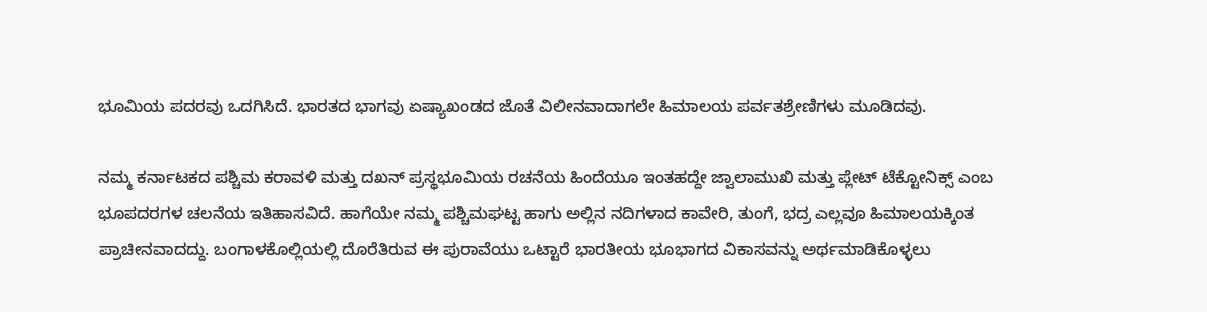ಭೂಮಿಯ ಪದರವು ಒದಗಿಸಿದೆ. ಭಾರತದ ಭಾಗವು ಏಷ್ಯಾಖಂಡದ ಜೊತೆ ವಿಲೀನವಾದಾಗಲೇ ಹಿಮಾಲಯ ಪರ್ವತಶ್ರೇಣಿಗಳು ಮೂಡಿದವು.

ನಮ್ಮ ಕರ್ನಾಟಕದ ಪಶ್ಚಿಮ ಕರಾವಳಿ ಮತ್ತು ದಖನ್ ಪ್ರಸ್ಥಭೂಮಿಯ ರಚನೆಯ ಹಿಂದೆಯೂ ಇಂತಹದ್ದೇ ಜ್ವಾಲಾಮುಖಿ ಮತ್ತು ಪ್ಲೇಟ್ ಟೆಕ್ಟೋನಿಕ್ಸ್ ಎಂಬ ಭೂಪದರಗಳ ಚಲನೆಯ ಇತಿಹಾಸವಿದೆ. ಹಾಗೆಯೇ ನಮ್ಮ ಪಶ್ಚಿಮಘಟ್ಟ ಹಾಗು ಅಲ್ಲಿನ ನದಿಗಳಾದ ಕಾವೇರಿ, ತುಂಗೆ, ಭದ್ರ ಎಲ್ಲವೂ ಹಿಮಾಲಯಕ್ಕಿಂತ ಪ್ರಾಚೀನವಾದದ್ದು. ಬಂಗಾಳಕೊಲ್ಲಿಯಲ್ಲಿ ದೊರೆತಿರುವ ಈ ಪುರಾವೆಯು ಒಟ್ಟಾರೆ ಭಾರತೀಯ ಭೂಭಾಗದ ವಿಕಾಸವನ್ನು ಅರ್ಥಮಾಡಿಕೊಳ್ಳಲು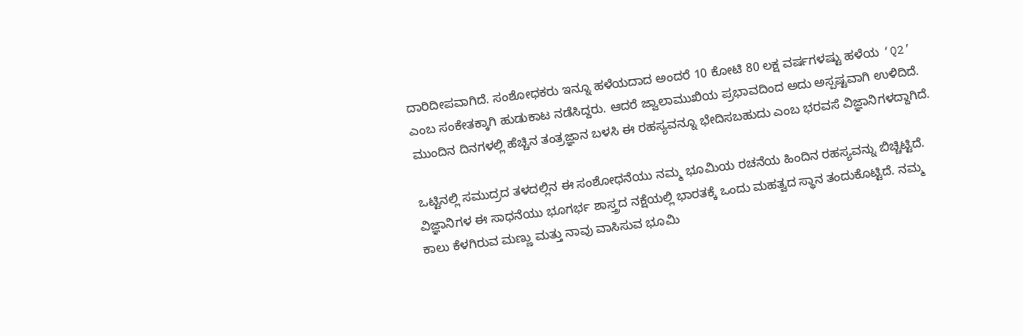ದಾರಿದೀಪವಾಗಿದೆ. ಸಂಶೋಧಕರು ಇನ್ನೂ ಹಳೆಯದಾದ ಅಂದರೆ 10 ಕೋಟಿ 80 ಲಕ್ಷ ವರ್ಷಗಳಷ್ಟು ಹಳೆಯ ‘Q2’ ಎಂಬ ಸಂಕೇತಕ್ಕಾಗಿ ಹುಡುಕಾಟ ನಡೆಸಿದ್ದರು. ಆದರೆ ಜ್ವಾಲಾಮುಖಿಯ ಪ್ರಭಾವದಿಂದ ಅದು ಅಸ್ಪಷ್ಟವಾಗಿ ಉಳಿದಿದೆ. ಮುಂದಿನ ದಿನಗಳಲ್ಲಿ ಹೆಚ್ಚಿನ ತಂತ್ರಜ್ಞಾನ ಬಳಸಿ ಈ ರಹಸ್ಯವನ್ನೂ ಭೇದಿಸಬಹುದು ಎಂಬ ಭರವಸೆ ವಿಜ್ಞಾನಿಗಳದ್ದಾಗಿದೆ.

ಒಟ್ಟಿನಲ್ಲಿ ಸಮುದ್ರದ ತಳದಲ್ಲಿನ ಈ ಸಂಶೋಧನೆಯು ನಮ್ಮ ಭೂಮಿಯ ರಚನೆಯ ಹಿಂದಿನ ರಹಸ್ಯವನ್ನು ಬಿಚ್ಚಿಟ್ಟಿದೆ. ವಿಜ್ಞಾನಿಗಳ ಈ ಸಾಧನೆಯು ಭೂಗರ್ಭ ಶಾಸ್ತ್ರದ ನಕ್ಷೆಯಲ್ಲಿ ಭಾರತಕ್ಕೆ ಒಂದು ಮಹತ್ವದ ಸ್ಥಾನ ತಂದುಕೊಟ್ಟಿದೆ. ನಮ್ಮ ಕಾಲು ಕೆಳಗಿರುವ ಮಣ್ಣು ಮತ್ತು ನಾವು ವಾಸಿಸುವ ಭೂಮಿ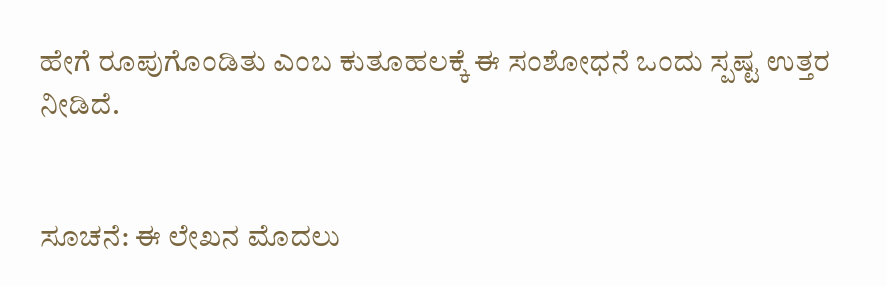ಹೇಗೆ ರೂಪುಗೊಂಡಿತು ಎಂಬ ಕುತೂಹಲಕ್ಕೆ ಈ ಸಂಶೋಧನೆ ಒಂದು ಸ್ಪಷ್ಟ ಉತ್ತರ ನೀಡಿದೆ.


ಸೂಚನೆ: ಈ ಲೇಖನ ಮೊದಲು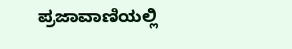ಪ್ರಜಾವಾಣಿಯಲ್ಲಿ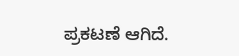ಪ್ರಕಟಣೆ ಆಗಿದೆ.